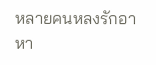หลายคนหลงรักอาหา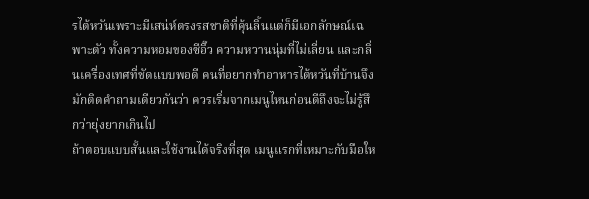รไต้หวันเพราะมีเสน่ห์ตรงรสชาติที่คุ้นลิ้นแต่ก็มีเอกลักษณ์เฉพาะตัว ทั้งความหอมของซีอิ๊ว ความหวานนุ่มที่ไม่เลี่ยน และกลิ่นเครื่องเทศที่ชัดแบบพอดี คนที่อยากทำอาหารไต้หวันที่บ้านจึงมักติดคำถามเดียวกันว่า ควรเริ่มจากเมนูไหนก่อนดีถึงจะไม่รู้สึกว่ายุ่งยากเกินไป
ถ้าตอบแบบสั้นและใช้งานได้จริงที่สุด เมนูแรกที่เหมาะกับมือให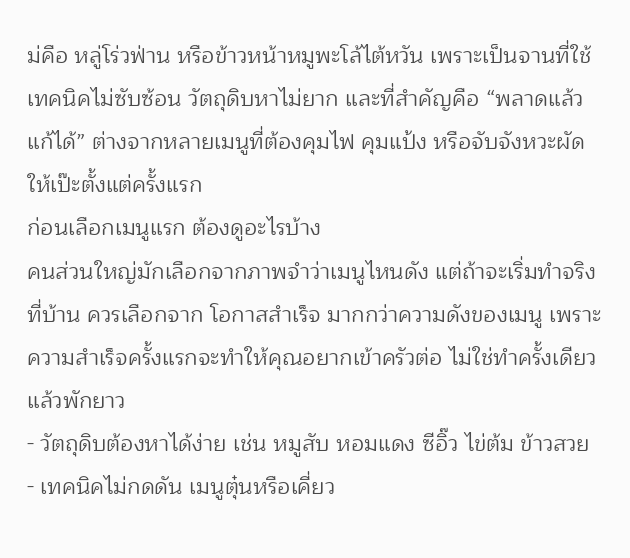ม่คือ หลู่โร่วฟ่าน หรือข้าวหน้าหมูพะโล้ไต้หวัน เพราะเป็นจานที่ใช้เทคนิคไม่ซับซ้อน วัตถุดิบหาไม่ยาก และที่สำคัญคือ “พลาดแล้วแก้ได้” ต่างจากหลายเมนูที่ต้องคุมไฟ คุมแป้ง หรือจับจังหวะผัดให้เป๊ะตั้งแต่ครั้งแรก
ก่อนเลือกเมนูแรก ต้องดูอะไรบ้าง
คนส่วนใหญ่มักเลือกจากภาพจำว่าเมนูไหนดัง แต่ถ้าจะเริ่มทำจริงที่บ้าน ควรเลือกจาก โอกาสสำเร็จ มากกว่าความดังของเมนู เพราะความสำเร็จครั้งแรกจะทำให้คุณอยากเข้าครัวต่อ ไม่ใช่ทำครั้งเดียวแล้วพักยาว
- วัตถุดิบต้องหาได้ง่าย เช่น หมูสับ หอมแดง ซีอิ๊ว ไข่ต้ม ข้าวสวย
- เทคนิคไม่กดดัน เมนูตุ๋นหรือเคี่ยว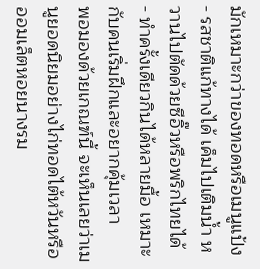มักเหมาะกว่าของทอดหรือเมนูแป้ง
- รสชาติแก้ทางได้ เค็มไปเติมน้ำ หวานไปตัดด้วยซีอิ๊วหรือพริกไทยได้
- ทำครั้งเดียวกินได้หลายมื้อ เหมาะกับคนเริ่มฝึกและอยากคุ้มเวลา
พอมองด้วยเกณฑ์นี้ จะเห็นเลยว่าเมนูยอดนิยมอย่างไก่ทอดไต้หวันหรือออมเล็ตหอยนางรม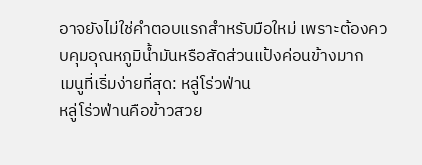อาจยังไม่ใช่คำตอบแรกสำหรับมือใหม่ เพราะต้องควบคุมอุณหภูมิน้ำมันหรือสัดส่วนแป้งค่อนข้างมาก
เมนูที่เริ่มง่ายที่สุด: หลู่โร่วฟ่าน
หลู่โร่วฟ่านคือข้าวสวย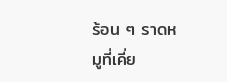ร้อน ๆ ราดหมูที่เคี่ย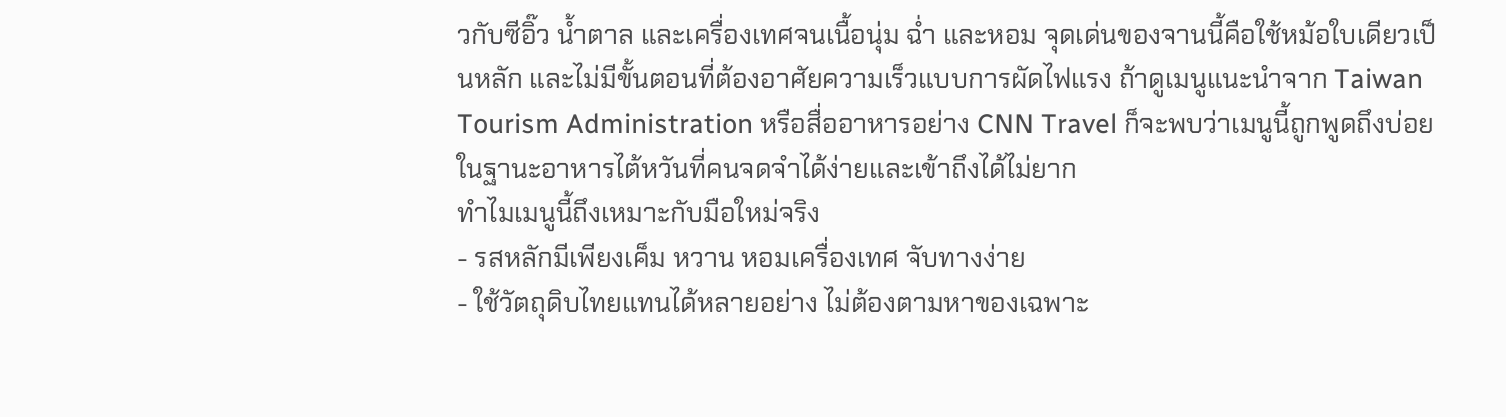วกับซีอิ๊ว น้ำตาล และเครื่องเทศจนเนื้อนุ่ม ฉ่ำ และหอม จุดเด่นของจานนี้คือใช้หม้อใบเดียวเป็นหลัก และไม่มีขั้นตอนที่ต้องอาศัยความเร็วแบบการผัดไฟแรง ถ้าดูเมนูแนะนำจาก Taiwan Tourism Administration หรือสื่ออาหารอย่าง CNN Travel ก็จะพบว่าเมนูนี้ถูกพูดถึงบ่อยในฐานะอาหารไต้หวันที่คนจดจำได้ง่ายและเข้าถึงได้ไม่ยาก
ทำไมเมนูนี้ถึงเหมาะกับมือใหม่จริง
- รสหลักมีเพียงเค็ม หวาน หอมเครื่องเทศ จับทางง่าย
- ใช้วัตถุดิบไทยแทนได้หลายอย่าง ไม่ต้องตามหาของเฉพาะ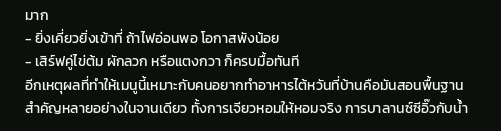มาก
- ยิ่งเคี่ยวยิ่งเข้าที่ ถ้าไฟอ่อนพอ โอกาสพังน้อย
- เสิร์ฟคู่ไข่ต้ม ผักลวก หรือแตงกวา ก็ครบมื้อทันที
อีกเหตุผลที่ทำให้เมนูนี้เหมาะกับคนอยากทำอาหารไต้หวันที่บ้านคือมันสอนพื้นฐานสำคัญหลายอย่างในจานเดียว ทั้งการเจียวหอมให้หอมจริง การบาลานซ์ซีอิ๊วกับน้ำ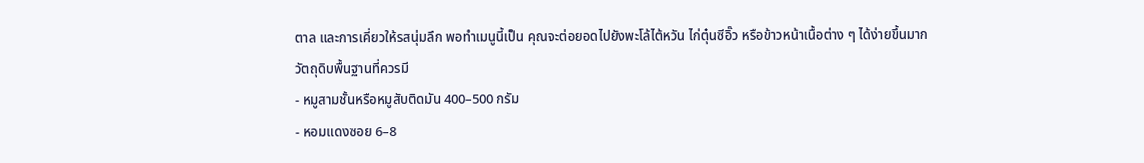ตาล และการเคี่ยวให้รสนุ่มลึก พอทำเมนูนี้เป็น คุณจะต่อยอดไปยังพะโล้ไต้หวัน ไก่ตุ๋นซีอิ๊ว หรือข้าวหน้าเนื้อต่าง ๆ ได้ง่ายขึ้นมาก
วัตถุดิบพื้นฐานที่ควรมี
- หมูสามชั้นหรือหมูสับติดมัน 400–500 กรัม
- หอมแดงซอย 6–8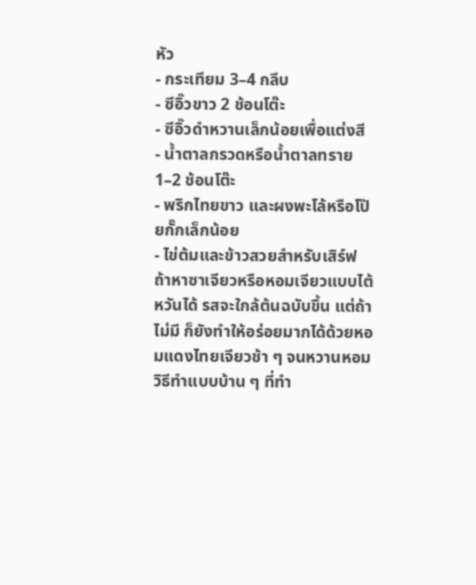หัว
- กระเทียม 3–4 กลีบ
- ซีอิ๊วขาว 2 ช้อนโต๊ะ
- ซีอิ๊วดำหวานเล็กน้อยเพื่อแต่งสี
- น้ำตาลกรวดหรือน้ำตาลทราย 1–2 ช้อนโต๊ะ
- พริกไทยขาว และผงพะโล้หรือโป๊ยกั๊กเล็กน้อย
- ไข่ต้มและข้าวสวยสำหรับเสิร์ฟ
ถ้าหาซาเจียวหรือหอมเจียวแบบไต้หวันได้ รสจะใกล้ต้นฉบับขึ้น แต่ถ้าไม่มี ก็ยังทำให้อร่อยมากได้ด้วยหอมแดงไทยเจียวช้า ๆ จนหวานหอม
วิธีทำแบบบ้าน ๆ ที่ทำ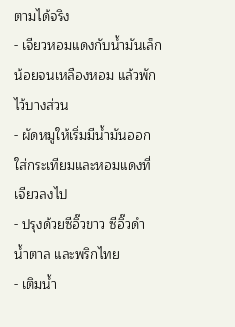ตามได้จริง
- เจียวหอมแดงกับน้ำมันเล็กน้อยจนเหลืองหอม แล้วพักไว้บางส่วน
- ผัดหมูให้เริ่มมีน้ำมันออก ใส่กระเทียมและหอมแดงที่เจียวลงไป
- ปรุงด้วยซีอิ๊วขาว ซีอิ๊วดำ น้ำตาล และพริกไทย
- เติมน้ำ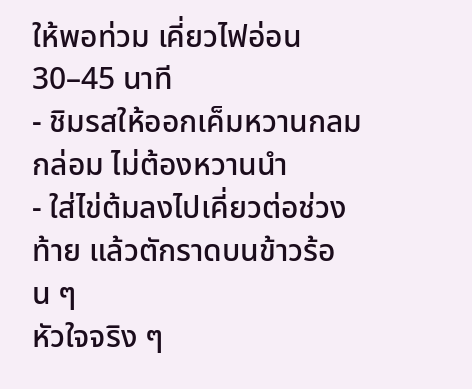ให้พอท่วม เคี่ยวไฟอ่อน 30–45 นาที
- ชิมรสให้ออกเค็มหวานกลมกล่อม ไม่ต้องหวานนำ
- ใส่ไข่ต้มลงไปเคี่ยวต่อช่วงท้าย แล้วตักราดบนข้าวร้อน ๆ
หัวใจจริง ๆ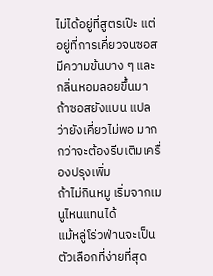ไม่ได้อยู่ที่สูตรเป๊ะ แต่อยู่ที่การเคี่ยวจนซอสมีความข้นบาง ๆ และกลิ่นหอมลอยขึ้นมา ถ้าซอสยังแบน แปลว่ายังเคี่ยวไม่พอ มากกว่าจะต้องรีบเติมเครื่องปรุงเพิ่ม
ถ้าไม่กินหมู เริ่มจากเมนูไหนแทนได้
แม้หลู่โร่วฟ่านจะเป็นตัวเลือกที่ง่ายที่สุด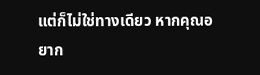แต่ก็ไม่ใช่ทางเดียว หากคุณอยาก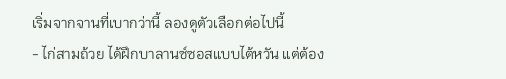เริ่มจากจานที่เบากว่านี้ ลองดูตัวเลือกต่อไปนี้
- ไก่สามถ้วย ได้ฝึกบาลานซ์ซอสแบบไต้หวัน แต่ต้อง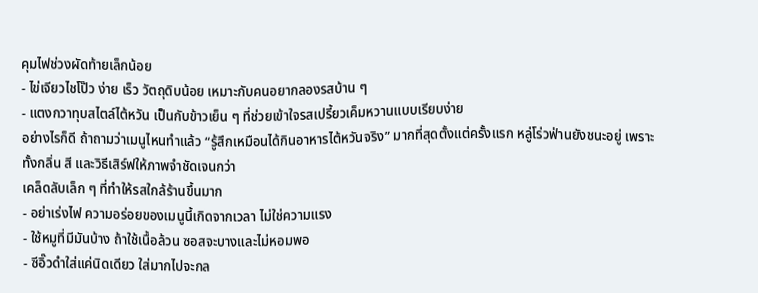คุมไฟช่วงผัดท้ายเล็กน้อย
- ไข่เจียวไชโป๊ว ง่าย เร็ว วัตถุดิบน้อย เหมาะกับคนอยากลองรสบ้าน ๆ
- แตงกวาทุบสไตล์ไต้หวัน เป็นกับข้าวเย็น ๆ ที่ช่วยเข้าใจรสเปรี้ยวเค็มหวานแบบเรียบง่าย
อย่างไรก็ดี ถ้าถามว่าเมนูไหนทำแล้ว “รู้สึกเหมือนได้กินอาหารไต้หวันจริง” มากที่สุดตั้งแต่ครั้งแรก หลู่โร่วฟ่านยังชนะอยู่ เพราะทั้งกลิ่น สี และวิธีเสิร์ฟให้ภาพจำชัดเจนกว่า
เคล็ดลับเล็ก ๆ ที่ทำให้รสใกล้ร้านขึ้นมาก
- อย่าเร่งไฟ ความอร่อยของเมนูนี้เกิดจากเวลา ไม่ใช่ความแรง
- ใช้หมูที่มีมันบ้าง ถ้าใช้เนื้อล้วน ซอสจะบางและไม่หอมพอ
- ซีอิ๊วดำใส่แค่นิดเดียว ใส่มากไปจะกล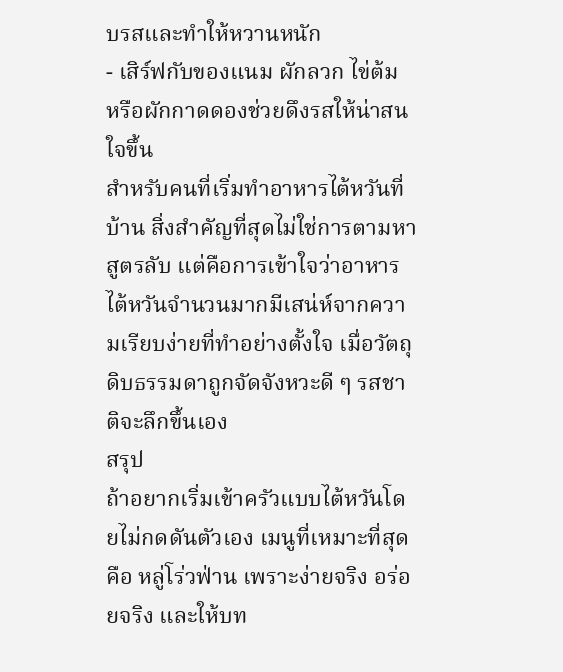บรสและทำให้หวานหนัก
- เสิร์ฟกับของแนม ผักลวก ไข่ต้ม หรือผักกาดดองช่วยดึงรสให้น่าสนใจขึ้น
สำหรับคนที่เริ่มทำอาหารไต้หวันที่บ้าน สิ่งสำคัญที่สุดไม่ใช่การตามหาสูตรลับ แต่คือการเข้าใจว่าอาหารไต้หวันจำนวนมากมีเสน่ห์จากความเรียบง่ายที่ทำอย่างตั้งใจ เมื่อวัตถุดิบธรรมดาถูกจัดจังหวะดี ๆ รสชาติจะลึกขึ้นเอง
สรุป
ถ้าอยากเริ่มเข้าครัวแบบไต้หวันโดยไม่กดดันตัวเอง เมนูที่เหมาะที่สุดคือ หลู่โร่วฟ่าน เพราะง่ายจริง อร่อยจริง และให้บท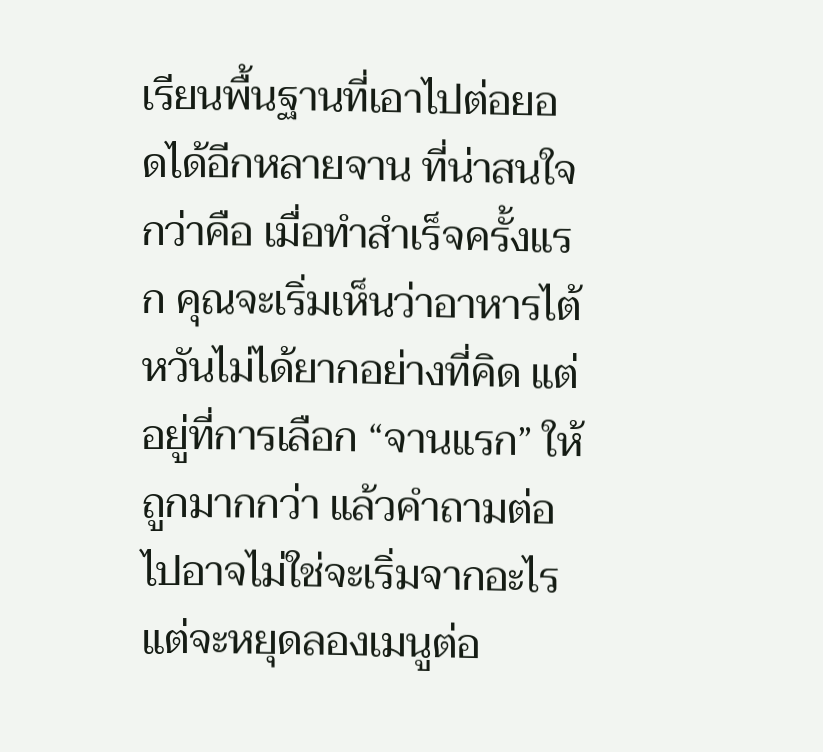เรียนพื้นฐานที่เอาไปต่อยอดได้อีกหลายจาน ที่น่าสนใจกว่าคือ เมื่อทำสำเร็จครั้งแรก คุณจะเริ่มเห็นว่าอาหารไต้หวันไม่ได้ยากอย่างที่คิด แต่อยู่ที่การเลือก “จานแรก” ให้ถูกมากกว่า แล้วคำถามต่อไปอาจไม่ใช่จะเริ่มจากอะไร แต่จะหยุดลองเมนูต่อ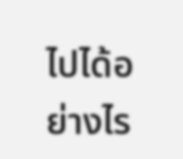ไปได้อย่างไร